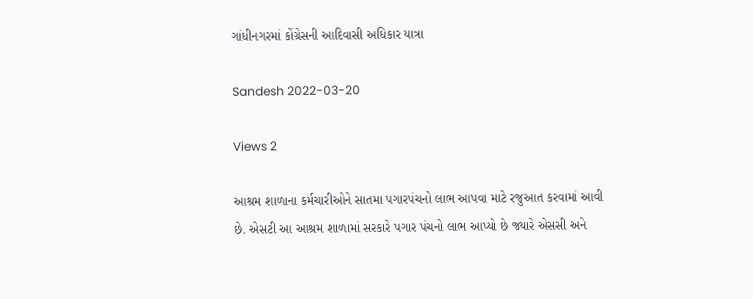ગાંધીનગરમાં કોંગ્રેસની આદિવાસી અધિકાર યાત્રા

Sandesh 2022-03-20

Views 2

આશ્રમ શાળાના કર્મચારીઓને સાતમા પગારપંચનો લાભ આપવા માટે રજુઆત કરવામાં આવી છે. એસટી આ આશ્રમ શાળામાં સરકારે પગાર પંચનો લાભ આપ્યો છે જ્યારે એસસી અને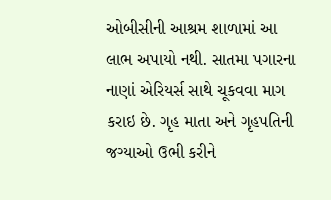ઓબીસીની આશ્રમ શાળામાં આ લાભ અપાયો નથી. સાતમા પગારના નાણાં એરિયર્સ સાથે ચૂકવવા માગ કરાઇ છે. ગૃહ માતા અને ગૃહપતિની જગ્યાઓ ઉભી કરીને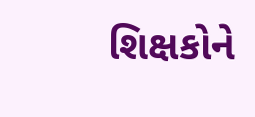શિક્ષકોને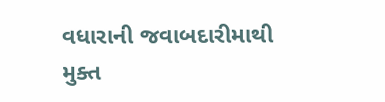વધારાની જવાબદારીમાથી મુક્ત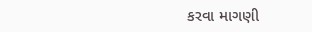કરવા માગણી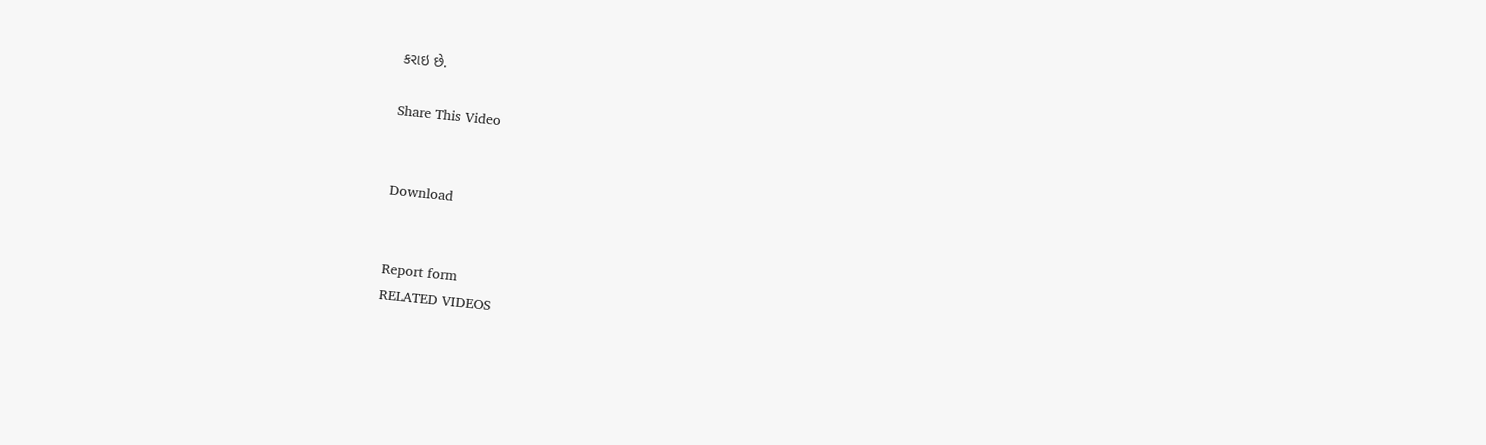કરાઇ છે.

Share This Video


Download


Report form
RELATED VIDEOS